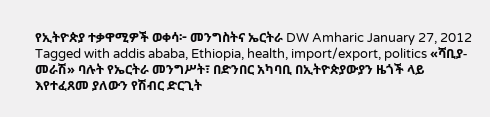የኢትዮጵያ ተቃዋሚዎች ወቀሳ፦ መንግስትና ኤርትራ DW Amharic January 27, 2012 Tagged with addis ababa, Ethiopia, health, import/export, politics «ሻቢያ-መራሽ» ባሉት የኤርትራ መንግሥት፣ በድንበር አካባቢ በኢትዮጵያውያን ዜጎች ላይ እየተፈጸመ ያለውን የሽብር ድርጊት